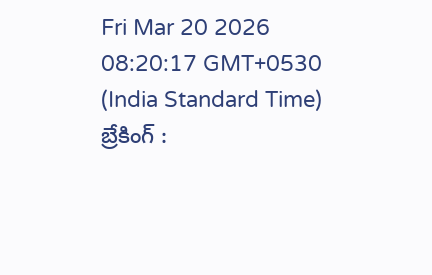Fri Mar 20 2026 08:20:17 GMT+0530 (India Standard Time)
బ్రేకింగ్ :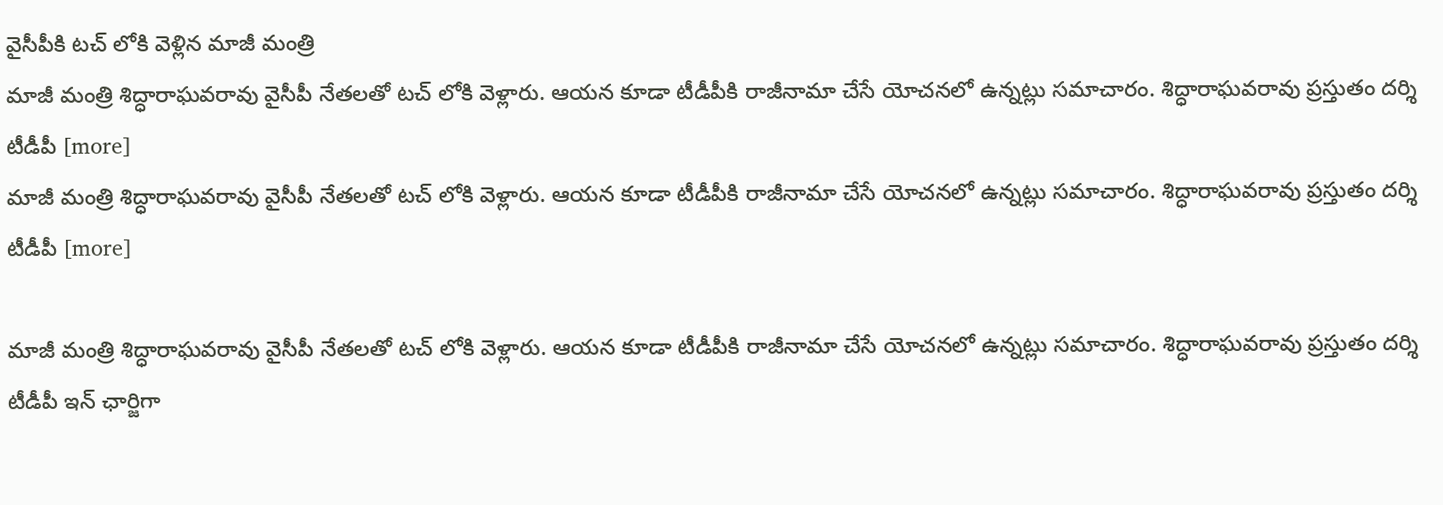వైసీపీకి టచ్ లోకి వెళ్లిన మాజీ మంత్రి
మాజీ మంత్రి శిద్ధారాఘవరావు వైసీపీ నేతలతో టచ్ లోకి వెళ్లారు. ఆయన కూడా టీడీపీకి రాజీనామా చేసే యోచనలో ఉన్నట్లు సమాచారం. శిద్ధారాఘవరావు ప్రస్తుతం దర్శి టీడీపీ [more]
మాజీ మంత్రి శిద్ధారాఘవరావు వైసీపీ నేతలతో టచ్ లోకి వెళ్లారు. ఆయన కూడా టీడీపీకి రాజీనామా చేసే యోచనలో ఉన్నట్లు సమాచారం. శిద్ధారాఘవరావు ప్రస్తుతం దర్శి టీడీపీ [more]

మాజీ మంత్రి శిద్ధారాఘవరావు వైసీపీ నేతలతో టచ్ లోకి వెళ్లారు. ఆయన కూడా టీడీపీకి రాజీనామా చేసే యోచనలో ఉన్నట్లు సమాచారం. శిద్ధారాఘవరావు ప్రస్తుతం దర్శి టీడీపీ ఇన్ ఛార్జిగా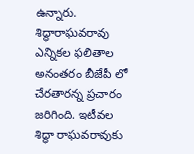ఉన్నారు. శిద్ధారాఘవరావు ఎన్నికల ఫలితాల అనంతరం బీజేపీ లో చేరతారన్న ప్రచారం జరిగింది. ఇటీవల శిద్ధా రాఘవరావుకు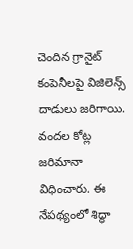చెందిన గ్రానైట్ కంపెనీలపై విజిలెన్స్ దాడులు జరిగాయి. వందల కోట్ల జరిమానా విధించారు. ఈ నేపథ్యంలో శిద్ధా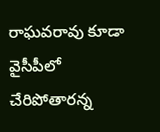రాఘవరావు కూడా వైసీపీలో చేరిపోతారన్న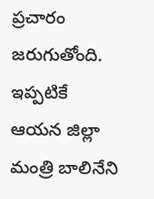ప్రచారం జరుగుతోంది. ఇప్పటికే ఆయన జిల్లా మంత్రి బాలినేని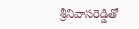శ్రీనివాసరెడ్డితో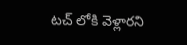టచ్ లోకి వెళ్లారని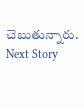చెబుతున్నారు.
Next Story